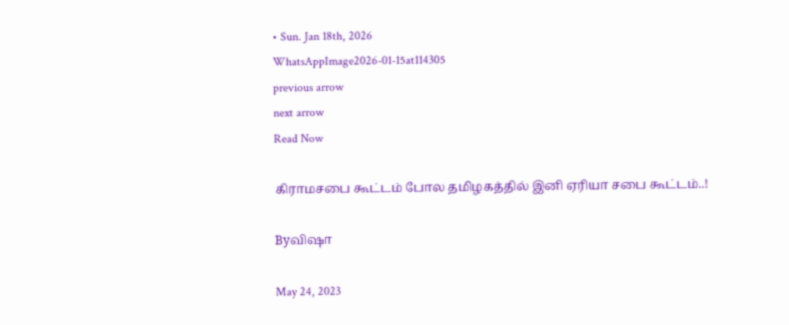• Sun. Jan 18th, 2026
WhatsAppImage2026-01-15at114305
previous arrow
next arrow
Read Now

கிராமசபை கூட்டம் போல தமிழகத்தில் இனி ஏரியா சபை கூட்டம்..!

Byவிஷா

May 24, 2023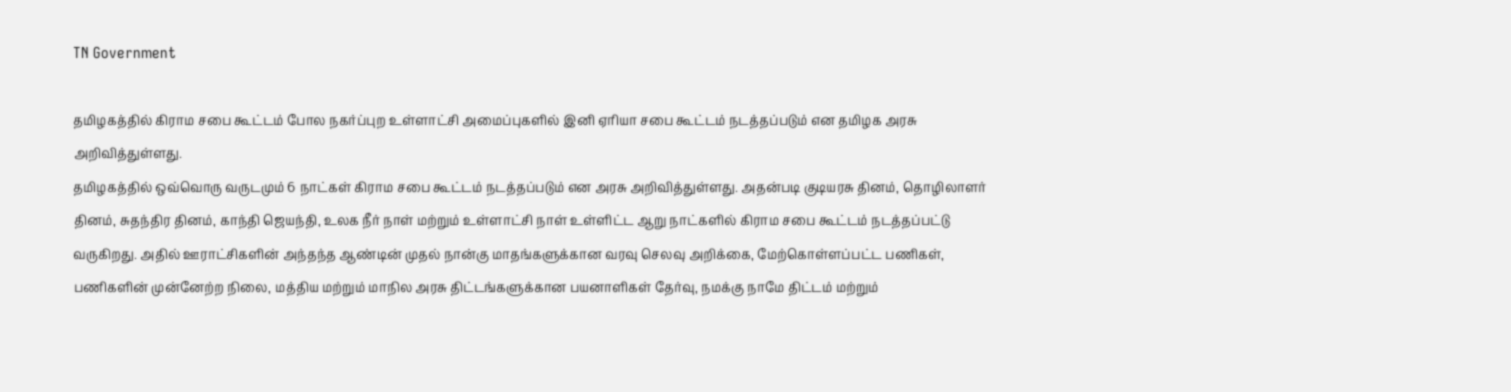TN Government

தமிழகத்தில் கிராம சபை கூட்டம் போல நகர்ப்புற உள்ளாட்சி அமைப்புகளில் இனி ஏரியா சபை கூட்டம் நடத்தப்படும் என தமிழக அரசு அறிவித்துள்ளது.
தமிழகத்தில் ஒவ்வொரு வருடமும் 6 நாட்கள் கிராம சபை கூட்டம் நடத்தப்படும் என அரசு அறிவித்துள்ளது. அதன்படி குடியரசு தினம், தொழிலாளர் தினம், சுதந்திர தினம், காந்தி ஜெயந்தி, உலக நீர் நாள் மற்றும் உள்ளாட்சி நாள் உள்ளிட்ட ஆறு நாட்களில் கிராம சபை கூட்டம் நடத்தப்பட்டு வருகிறது. அதில் ஊராட்சிகளின் அந்தந்த ஆண்டின் முதல் நான்கு மாதங்களுக்கான வரவு செலவு அறிக்கை, மேற்கொள்ளப்பட்ட பணிகள், பணிகளின் முன்னேற்ற நிலை, மத்திய மற்றும் மாநில அரசு திட்டங்களுக்கான பயனாளிகள் தேர்வு, நமக்கு நாமே திட்டம் மற்றும்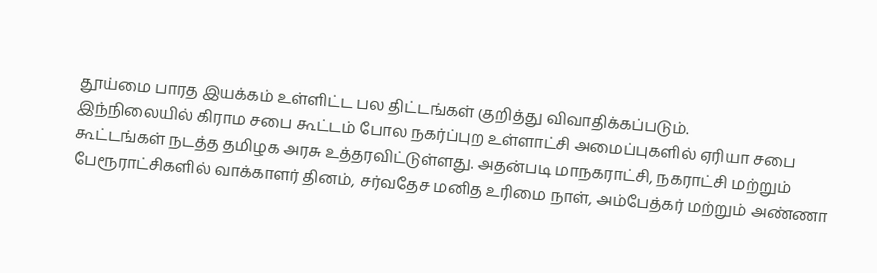தூய்மை பாரத இயக்கம் உள்ளிட்ட பல திட்டங்கள் குறித்து விவாதிக்கப்படும்.
இந்நிலையில் கிராம சபை கூட்டம் போல நகர்ப்புற உள்ளாட்சி அமைப்புகளில் ஏரியா சபை கூட்டங்கள் நடத்த தமிழக அரசு உத்தரவிட்டுள்ளது. அதன்படி மாநகராட்சி, நகராட்சி மற்றும் பேரூராட்சிகளில் வாக்காளர் தினம், சர்வதேச மனித உரிமை நாள், அம்பேத்கர் மற்றும் அண்ணா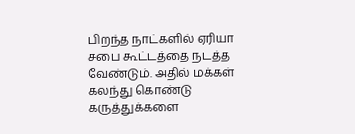பிறந்த நாட்களில் ஏரியா சபை கூட்டத்தை நடத்த வேண்டும். அதில் மக்கள் கலந்து கொண்டு கருத்துக்களை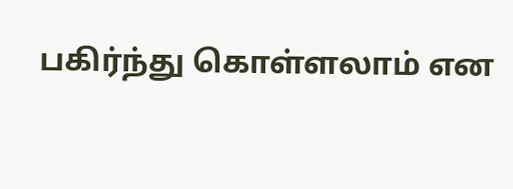பகிர்ந்து கொள்ளலாம் என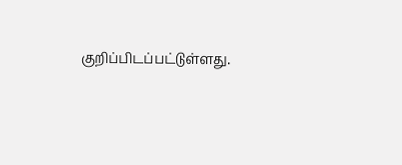குறிப்பிடப்பட்டுள்ளது.